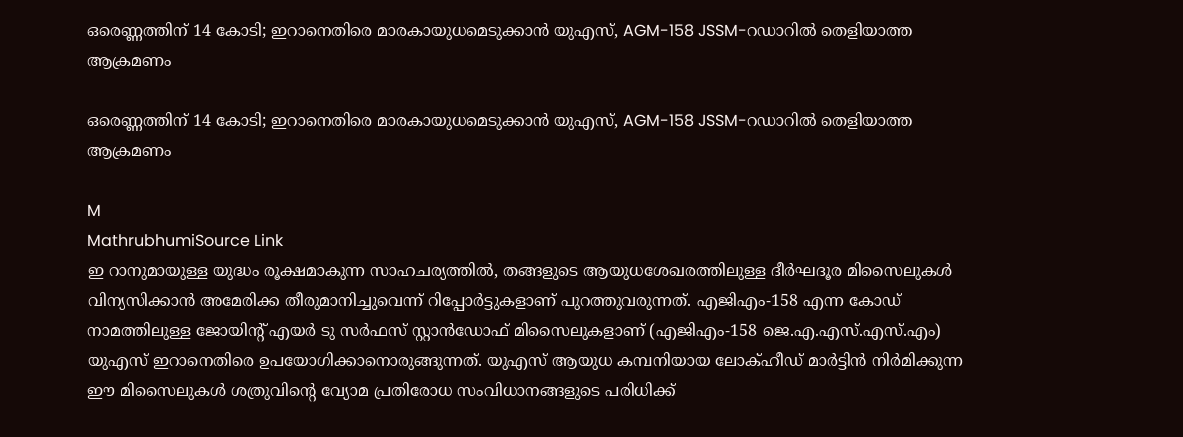ഒരെണ്ണത്തിന് 14 കോടി; ഇറാനെതിരെ മാരകായുധമെടുക്കാൻ യുഎസ്, AGM-158 JSSM-റഡാറിൽ തെളിയാത്ത ആക്രമണം

ഒരെണ്ണത്തിന് 14 കോടി; ഇറാനെതിരെ മാരകായുധമെടുക്കാൻ യുഎസ്, AGM-158 JSSM-റഡാറിൽ തെളിയാത്ത ആക്രമണം

M
MathrubhumiSource Link
ഇ റാനുമായുള്ള യുദ്ധം രൂക്ഷമാകുന്ന സാഹചര്യത്തിൽ, തങ്ങളുടെ ആയുധശേഖരത്തിലുള്ള ദീർഘദൂര മിസൈലുകൾ വിന്യസിക്കാൻ അമേരിക്ക തീരുമാനിച്ചുവെന്ന് റിപ്പോർട്ടുകളാണ് പുറത്തുവരുന്നത്. എജിഎം-158 എന്ന കോഡ് നാമത്തിലുള്ള ജോയിന്റ് എയർ ടു സർഫസ് സ്റ്റാൻഡോഫ് മിസൈലുകളാണ് (എജിഎം-158 ജെ.എ.എസ്.എസ്.എം) യുഎസ് ഇറാനെതിരെ ഉപയോഗിക്കാനൊരുങ്ങുന്നത്. യുഎസ് ആയുധ കമ്പനിയായ ലോക്ഹീഡ് മാർട്ടിൻ നിർമിക്കുന്ന ഈ മിസൈലുകൾ ശത്രുവിന്റെ വ്യോമ പ്രതിരോധ സംവിധാനങ്ങളുടെ പരിധിക്ക്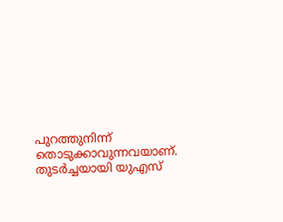പുറത്തുനിന്ന് തൊടുക്കാവുന്നവയാണ്. തുടർച്ചയായി യുഎസ്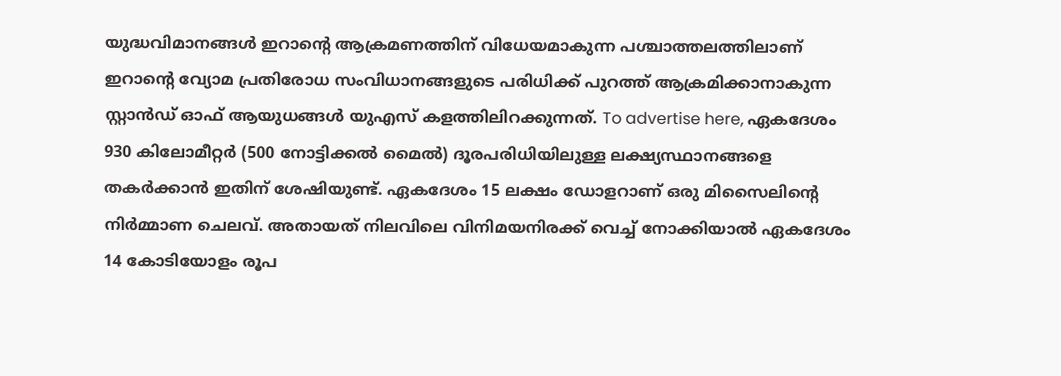യുദ്ധവിമാനങ്ങൾ ഇറാന്റെ ആക്രമണത്തിന് വിധേയമാകുന്ന പശ്ചാത്തലത്തിലാണ് ഇറാന്റെ വ്യോമ പ്രതിരോധ സംവിധാനങ്ങളുടെ പരിധിക്ക് പുറത്ത് ആക്രമിക്കാനാകുന്ന സ്റ്റാൻഡ് ഓഫ് ആയുധങ്ങൾ യുഎസ് കളത്തിലിറക്കുന്നത്. To advertise here, ഏകദേശം 930 കിലോമീറ്റർ (500 നോട്ടിക്കൽ മൈൽ) ദൂരപരിധിയിലുള്ള ലക്ഷ്യസ്ഥാനങ്ങളെ തകർക്കാൻ ഇതിന് ശേഷിയുണ്ട്. ഏകദേശം 15 ലക്ഷം ഡോളറാണ് ഒരു മിസൈലിന്റെ നിർമ്മാണ ചെലവ്. അതായത് നിലവിലെ വിനിമയനിരക്ക് വെച്ച് നോക്കിയാൽ ഏകദേശം 14 കോടിയോളം രൂപ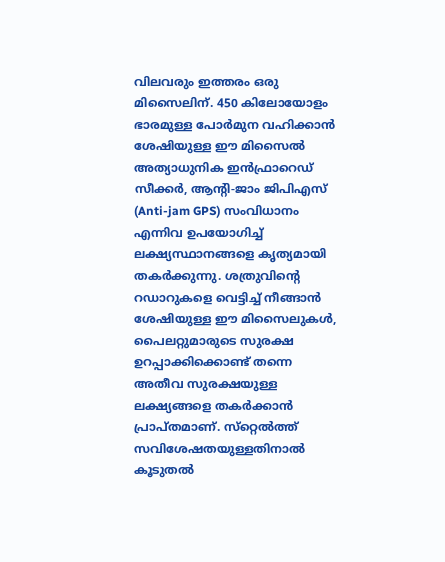വിലവരും ഇത്തരം ഒരു മിസൈലിന്. 450 കിലോയോളം ഭാരമുള്ള പോർമുന വഹിക്കാൻ ശേഷിയുള്ള ഈ മിസൈൽ അത്യാധുനിക ഇൻഫ്രാറെഡ് സീക്കർ, ആന്റി-ജാം ജിപിഎസ് (Anti-jam GPS) സംവിധാനം എന്നിവ ഉപയോഗിച്ച് ലക്ഷ്യസ്ഥാനങ്ങളെ കൃത്യമായി തകർക്കുന്നു. ശത്രുവിന്റെ റഡാറുകളെ വെട്ടിച്ച് നീങ്ങാൻ ശേഷിയുള്ള ഈ മിസൈലുകൾ, പൈലറ്റുമാരുടെ സുരക്ഷ ഉറപ്പാക്കിക്കൊണ്ട് തന്നെ അതീവ സുരക്ഷയുള്ള ലക്ഷ്യങ്ങളെ തകർക്കാൻ പ്രാപ്തമാണ്. സ്‌റ്റെൽത്ത് സവിശേഷതയുള്ളതിനാൽ കൂടുതൽ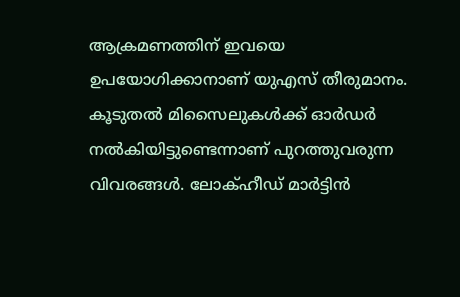ആക്രമണത്തിന് ഇവയെ ഉപയോഗിക്കാനാണ് യുഎസ് തീരുമാനം. കൂടുതൽ മിസൈലുകൾക്ക് ഓർഡർ നൽകിയിട്ടുണ്ടെന്നാണ് പുറത്തുവരുന്ന വിവരങ്ങൾ. ലോക്ഹീഡ് മാർട്ടിൻ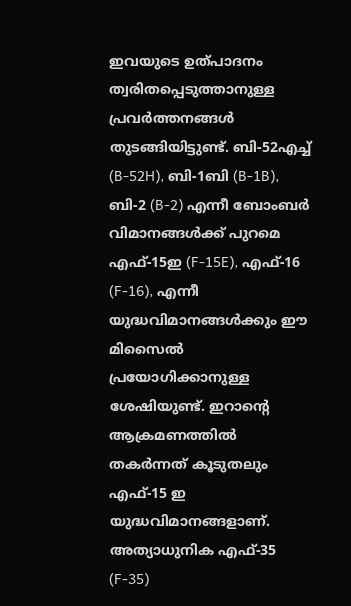ഇവയുടെ ഉത്പാദനം ത്വരിതപ്പെടുത്താനുള്ള പ്രവർത്തനങ്ങൾ തുടങ്ങിയിട്ടുണ്ട്. ബി-52എച്ച് (B-52H), ബി-1ബി (B-1B), ബി-2 (B-2) എന്നീ ബോംബർ വിമാനങ്ങൾക്ക് പുറമെ എഫ്-15ഇ (F-15E), എഫ്-16 (F-16), എന്നീ യുദ്ധവിമാനങ്ങൾക്കും ഈ മിസൈൽ പ്രയോഗിക്കാനുള്ള ശേഷിയുണ്ട്. ഇറാന്റെ ആക്രമണത്തിൽ തകർന്നത് കൂടുതലും എഫ്-15 ഇ യുദ്ധവിമാനങ്ങളാണ്. അത്യാധുനിക എഫ്-35 (F-35)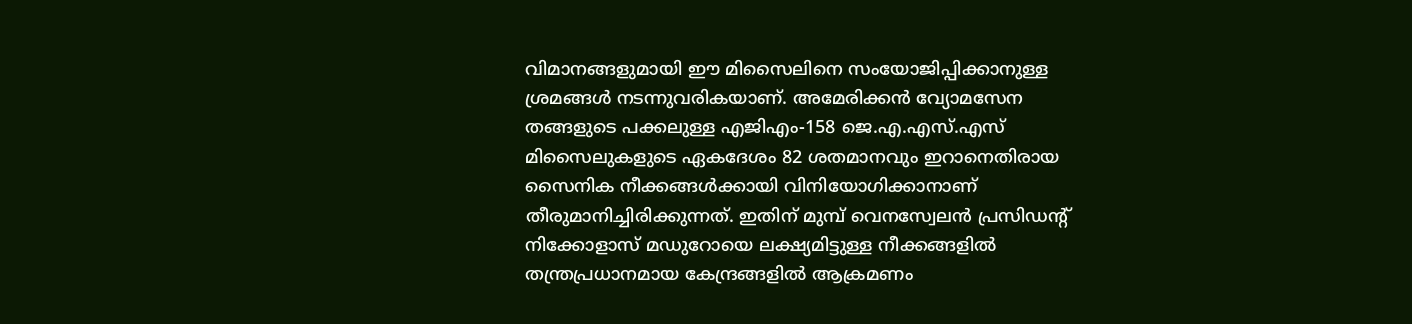വിമാനങ്ങളുമായി ഈ മിസൈലിനെ സംയോജിപ്പിക്കാനുള്ള ശ്രമങ്ങൾ നടന്നുവരികയാണ്. അമേരിക്കൻ വ്യോമസേന തങ്ങളുടെ പക്കലുള്ള എജിഎം-158 ജെ.എ.എസ്.എസ് മിസൈലുകളുടെ ഏകദേശം 82 ശതമാനവും ഇറാനെതിരായ സൈനിക നീക്കങ്ങൾക്കായി വിനിയോഗിക്കാനാണ് തീരുമാനിച്ചിരിക്കുന്നത്. ഇതിന് മുമ്പ് വെനസ്വേലൻ പ്രസിഡന്റ് നിക്കോളാസ് മഡുറോയെ ലക്ഷ്യമിട്ടുള്ള നീക്കങ്ങളിൽ തന്ത്രപ്രധാനമായ കേന്ദ്രങ്ങളിൽ ആക്രമണം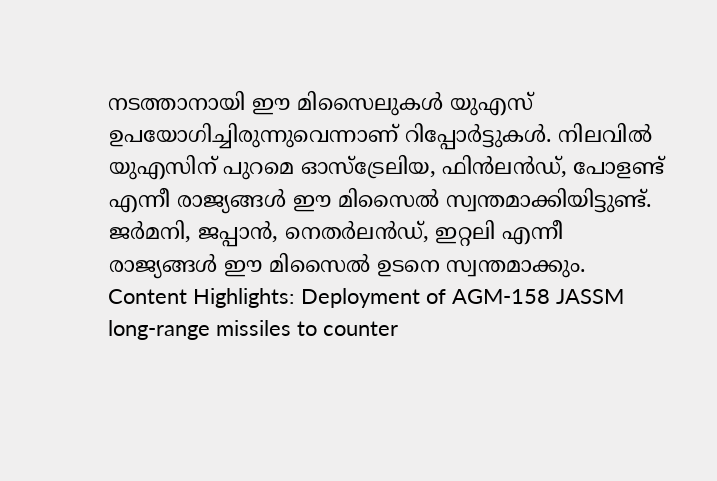നടത്താനായി ഈ മിസൈലുകൾ യുഎസ് ഉപയോഗിച്ചിരുന്നുവെന്നാണ് റിപ്പോർട്ടുകൾ. നിലവിൽ യുഎസിന് പുറമെ ഓസ്‌ട്രേലിയ, ഫിൻലൻഡ്, പോളണ്ട് എന്നീ രാജ്യങ്ങൾ ഈ മിസൈൽ സ്വന്തമാക്കിയിട്ടുണ്ട്. ജർമനി, ജപ്പാൻ, നെതർലൻഡ്, ഇറ്റലി എന്നീ രാജ്യങ്ങൾ ഈ മിസൈൽ ഉടനെ സ്വന്തമാക്കും.  Content Highlights: Deployment of AGM-158 JASSM long-range missiles to counter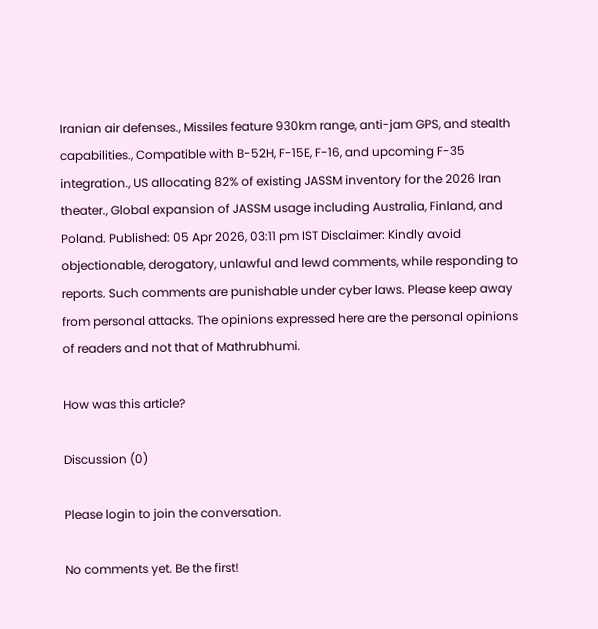Iranian air defenses., Missiles feature 930km range, anti-jam GPS, and stealth capabilities., Compatible with B-52H, F-15E, F-16, and upcoming F-35 integration., US allocating 82% of existing JASSM inventory for the 2026 Iran theater., Global expansion of JASSM usage including Australia, Finland, and Poland. Published: 05 Apr 2026, 03:11 pm IST Disclaimer: Kindly avoid objectionable, derogatory, unlawful and lewd comments, while responding to reports. Such comments are punishable under cyber laws. Please keep away from personal attacks. The opinions expressed here are the personal opinions of readers and not that of Mathrubhumi.

How was this article?

Discussion (0)

Please login to join the conversation.

No comments yet. Be the first!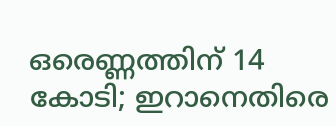ഒരെണ്ണത്തിന് 14 കോടി; ഇറാനെതിരെ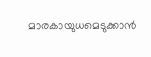മാരകായുധമെടുക്കാൻ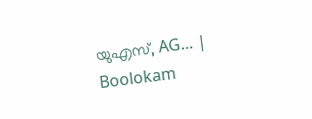യുഎസ്, AG… | Boolokam